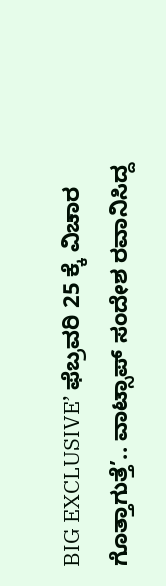BIG EXCLUSIVE’ ಫೆಬ್ರವರಿ 25 ಕ್ಕೆ ವಿಚಾರ ಗೊತ್ತಾಗುತ್ತೆ’.. ವಾಟ್ಸಾಪ್ ಸಂದೇಶ ರವಾನಿಸಿದ್ದ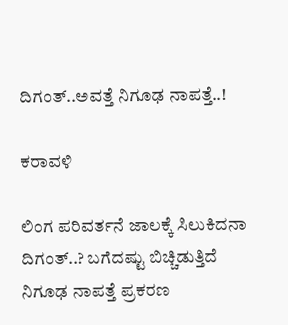ದಿಗಂತ್..ಅವತ್ತೆ ನಿಗೂಢ ನಾಪತ್ತೆ..!

ಕರಾವಳಿ

ಲಿಂಗ ಪರಿವರ್ತನೆ ಜಾಲಕ್ಕೆ ಸಿಲುಕಿದನಾ ದಿಗಂತ್..? ಬಗೆದಷ್ಟು ಬಿಚ್ಚಿಡುತ್ತಿದೆ ನಿಗೂಢ ನಾಪತ್ತೆ ಪ್ರಕರಣ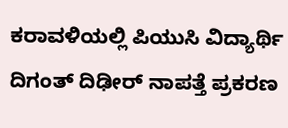ಕರಾವಳಿಯಲ್ಲಿ ಪಿಯುಸಿ ವಿದ್ಯಾರ್ಥಿ ದಿಗಂತ್ ದಿಢೀರ್ ನಾಪತ್ತೆ ಪ್ರಕರಣ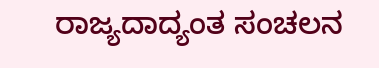ರಾಜ್ಯದಾದ್ಯಂತ ಸಂಚಲನ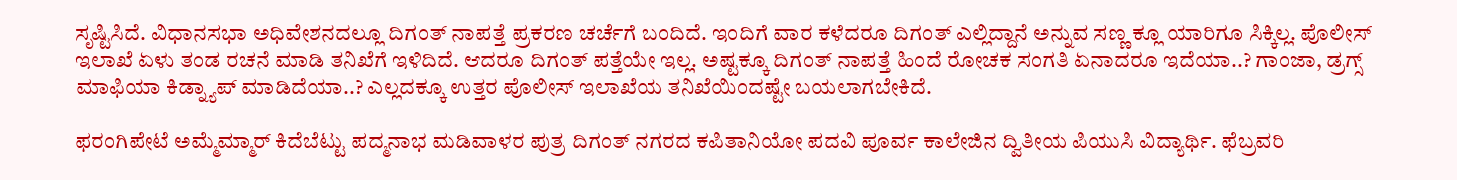ಸೃಷ್ಟಿಸಿದೆ. ವಿಧಾನಸಭಾ ಅಧಿವೇಶನದಲ್ಲೂ ದಿಗಂತ್ ನಾಪತ್ತೆ ಪ್ರಕರಣ ಚರ್ಚೆಗೆ ಬಂದಿದೆ. ಇಂದಿಗೆ ವಾರ ಕಳೆದರೂ ದಿಗಂತ್ ಎಲ್ಲಿದ್ದಾನೆ ಅನ್ನುವ ಸಣ್ಣ ಕ್ಲೂ ಯಾರಿಗೂ ಸಿಕ್ಕಿಲ್ಲ. ಪೊಲೀಸ್ ಇಲಾಖೆ ಏಳು ತಂಡ ರಚನೆ ಮಾಡಿ ತನಿಖೆಗೆ ಇಳಿದಿದೆ. ಆದರೂ ದಿಗಂತ್ ಪತ್ತೆಯೇ ಇಲ್ಲ. ಅಷ್ಟಕ್ಕೂ ದಿಗಂತ್ ನಾಪತ್ತೆ ಹಿಂದೆ ರೋಚಕ ಸಂಗತಿ ಏನಾದರೂ ಇದೆಯಾ..? ಗಾಂಜಾ, ಡ್ರಗ್ಸ್ ಮಾಫಿಯಾ ಕಿಡ್ನ್ಯಾಪ್ ಮಾಡಿದೆಯಾ..? ಎಲ್ಲದಕ್ಕೂ ಉತ್ತರ ಪೊಲೀಸ್ ಇಲಾಖೆಯ ತನಿಖೆಯಿಂದಷ್ಟೇ ಬಯಲಾಗಬೇಕಿದೆ.

ಫರಂಗಿಪೇಟೆ ಅಮ್ಮೆಮ್ಮಾರ್ ಕಿದೆಬೆಟ್ಟು ಪದ್ಮನಾಭ ಮಡಿವಾಳರ ಪುತ್ರ ದಿಗಂತ್ ನಗರದ ಕಪಿತಾನಿಯೋ ಪದವಿ ಪೂರ್ವ ಕಾಲೇಜಿನ ದ್ವಿತೀಯ ಪಿಯುಸಿ ವಿದ್ಯಾರ್ಥಿ. ಫೆಬ್ರವರಿ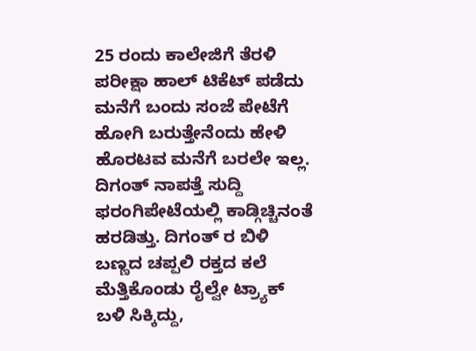25 ರಂದು ಕಾಲೇಜಿಗೆ ತೆರಳಿ ಪರೀಕ್ಷಾ ಹಾಲ್ ಟಿಕೆಟ್ ಪಡೆದು ಮನೆಗೆ ಬಂದು ಸಂಜೆ ಪೇಟೆಗೆ ಹೋಗಿ ಬರುತ್ತೇನೆಂದು ಹೇಳಿ ಹೊರಟವ ಮನೆಗೆ ಬರಲೇ ಇಲ್ಲ. ದಿಗಂತ್ ನಾಪತ್ತೆ ಸುದ್ದಿ ಫರಂಗಿಪೇಟೆಯಲ್ಲಿ ಕಾಡ್ಗಿಚ್ಚಿನಂತೆ ಹರಡಿತ್ತು. ದಿಗಂತ್ ರ ಬಿಳಿ ಬಣ್ಣದ ಚಪ್ಪಲಿ ರಕ್ತದ ಕಲೆ ಮೆತ್ತಿಕೊಂಡು ರೈಲ್ವೇ ಟ್ರ್ಯಾಕ್ ಬಳಿ ಸಿಕ್ಕಿದ್ದು,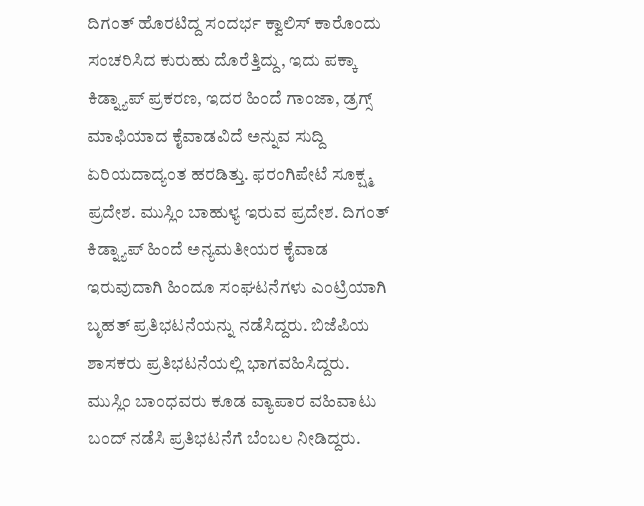ದಿಗಂತ್ ಹೊರಟಿದ್ದ ಸಂದರ್ಭ ಕ್ವಾಲಿಸ್ ಕಾರೊಂದು ಸಂಚರಿಸಿದ ಕುರುಹು ದೊರೆತ್ತಿದ್ದು, ಇದು ಪಕ್ಕಾ ಕಿಡ್ನ್ಯಾಪ್ ಪ್ರಕರಣ, ಇದರ ಹಿಂದೆ ಗಾಂಜಾ, ಡ್ರಗ್ಸ್ ಮಾಫಿಯಾದ ಕೈವಾಡವಿದೆ ಅನ್ನುವ ಸುದ್ದಿ ಏರಿಯದಾದ್ಯಂತ ಹರಡಿತ್ತು. ಫರಂಗಿಪೇಟೆ ಸೂಕ್ಷ್ಮ ಪ್ರದೇಶ. ಮುಸ್ಲಿಂ ಬಾಹುಳ್ಯ ಇರುವ ಪ್ರದೇಶ. ದಿಗಂತ್ ಕಿಡ್ನ್ಯಾಪ್ ಹಿಂದೆ ಅನ್ಯಮತೀಯರ ಕೈವಾಡ ಇರುವುದಾಗಿ ಹಿಂದೂ ಸಂಘಟನೆಗಳು ಎಂಟ್ರಿಯಾಗಿ ಬೃಹತ್ ಪ್ರತಿಭಟನೆಯನ್ನು ನಡೆಸಿದ್ದರು. ಬಿಜೆಪಿಯ ಶಾಸಕರು ಪ್ರತಿಭಟನೆಯಲ್ಲಿ ಭಾಗವಹಿಸಿದ್ದರು. ಮುಸ್ಲಿಂ ಬಾಂಧವರು ಕೂಡ ವ್ಯಾಪಾರ ವಹಿವಾಟು ಬಂದ್ ನಡೆಸಿ ಪ್ರತಿಭಟನೆಗೆ ಬೆಂಬಲ ನೀಡಿದ್ದರು.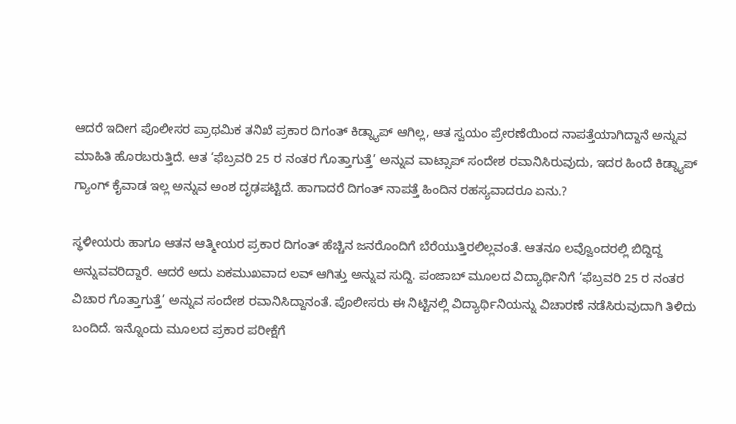ಆದರೆ ಇದೀಗ ಪೊಲೀಸರ ಪ್ರಾಥಮಿಕ ತನಿಖೆ ಪ್ರಕಾರ ದಿಗಂತ್ ಕಿಡ್ನ್ಯಾಪ್ ಆಗಿಲ್ಲ, ಆತ ಸ್ವಯಂ ಪ್ರೇರಣೆಯಿಂದ ನಾಪತ್ತೆಯಾಗಿದ್ದಾನೆ ಅನ್ನುವ ಮಾಹಿತಿ ಹೊರಬರುತ್ತಿದೆ. ಆತ ‘ಫೆಬ್ರವರಿ 25 ರ ನಂತರ ಗೊತ್ತಾಗುತ್ತೆ’ ಅನ್ನುವ ವಾಟ್ಸಾಪ್ ಸಂದೇಶ ರವಾನಿಸಿರುವುದು, ಇದರ ಹಿಂದೆ ಕಿಡ್ನ್ಯಾಪ್ ಗ್ಯಾಂಗ್ ಕೈವಾಡ ಇಲ್ಲ ಅನ್ನುವ ಅಂಶ ದೃಢಪಟ್ಟಿದೆ. ಹಾಗಾದರೆ ದಿಗಂತ್ ನಾಪತ್ತೆ ಹಿಂದಿನ ರಹಸ್ಯವಾದರೂ ಏನು.?

ಸ್ಥಳೀಯರು ಹಾಗೂ ಆತನ ಆತ್ಮೀಯರ ಪ್ರಕಾರ ದಿಗಂತ್ ಹೆಚ್ಚಿನ ಜನರೊಂದಿಗೆ ಬೆರೆಯುತ್ತಿರಲಿಲ್ಲವಂತೆ. ಆತನೂ ಲವ್ವೊಂದರಲ್ಲಿ ಬಿದ್ದಿದ್ದ ಅನ್ನುವವರಿದ್ದಾರೆ. ಆದರೆ ಅದು ಏಕಮುಖವಾದ ಲವ್ ಆಗಿತ್ತು ಅನ್ನುವ ಸುದ್ದಿ. ಪಂಜಾಬ್ ಮೂಲದ ವಿದ್ಯಾರ್ಥಿನಿಗೆ ‘ಫೆಬ್ರವರಿ 25 ರ ನಂತರ ವಿಚಾರ ಗೊತ್ತಾಗುತ್ತೆ’ ಅನ್ನುವ ಸಂದೇಶ ರವಾನಿಸಿದ್ದಾನಂತೆ. ಪೊಲೀಸರು ಈ ನಿಟ್ಟಿನಲ್ಲಿ ವಿದ್ಯಾರ್ಥಿನಿಯನ್ನು ವಿಚಾರಣೆ ನಡೆಸಿರುವುದಾಗಿ ತಿಳಿದು ಬಂದಿದೆ. ಇನ್ನೊಂದು ಮೂಲದ ಪ್ರಕಾರ ಪರೀಕ್ಷೆಗೆ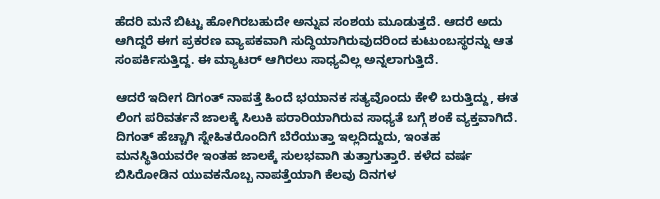ಹೆದರಿ ಮನೆ ಬಿಟ್ಟು ಹೋಗಿರಬಹುದೇ ಅನ್ನುವ ಸಂಶಯ ಮೂಡುತ್ತದೆ. ಆದರೆ ಅದು ಆಗಿದ್ದರೆ ಈಗ ಪ್ರಕರಣ ವ್ಯಾಪಕವಾಗಿ ಸುದ್ಧಿಯಾಗಿರುವುದರಿಂದ ಕುಟುಂಬಸ್ಥರನ್ನು ಆತ ಸಂಪರ್ಕಿಸುತ್ತಿದ್ದ. ಈ ಮ್ಯಾಟರ್ ಆಗಿರಲು ಸಾಧ್ಯವಿಲ್ಲ ಅನ್ನಲಾಗುತ್ತಿದೆ.

ಆದರೆ ಇದೀಗ ದಿಗಂತ್ ನಾಪತ್ತೆ ಹಿಂದೆ ಭಯಾನಕ ಸತ್ಯವೊಂದು ಕೇಳಿ ಬರುತ್ತಿದ್ದು, ಈತ ಲಿಂಗ ಪರಿವರ್ತನೆ ಜಾಲಕ್ಕೆ ಸಿಲುಕಿ ಪರಾರಿಯಾಗಿರುವ ಸಾಧ್ಯತೆ ಬಗ್ಗೆ ಶಂಕೆ ವ್ಯಕ್ತವಾಗಿದೆ. ದಿಗಂತ್ ಹೆಚ್ಚಾಗಿ ಸ್ನೇಹಿತರೊಂದಿಗೆ ಬೆರೆಯುತ್ತಾ ಇಲ್ಲದಿದ್ದುದು, ಇಂತಹ ಮನಸ್ಥಿತಿಯವರೇ ಇಂತಹ ಜಾಲಕ್ಕೆ ಸುಲಭವಾಗಿ ತುತ್ತಾಗುತ್ತಾರೆ. ಕಳೆದ ವರ್ಷ ಬಿಸಿರೋಡಿನ ಯುವಕನೊಬ್ಬ ನಾಪತ್ತೆಯಾಗಿ ಕೆಲವು ದಿನಗಳ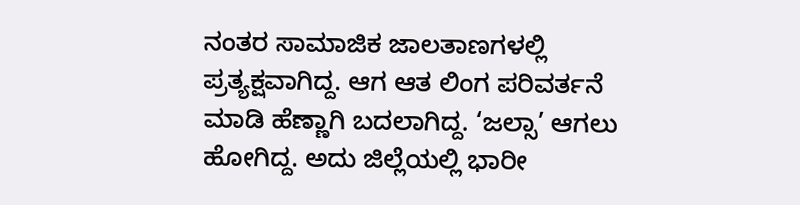ನಂತರ ಸಾಮಾಜಿಕ ಜಾಲತಾಣಗಳಲ್ಲಿ ಪ್ರತ್ಯಕ್ಷವಾಗಿದ್ದ. ಆಗ ಆತ ಲಿಂಗ ಪರಿವರ್ತನೆ ಮಾಡಿ ಹೆಣ್ಣಾಗಿ ಬದಲಾಗಿದ್ದ. ‘ಜಲ್ಸಾ’ ಆಗಲು ಹೋಗಿದ್ದ. ಅದು ಜಿಲ್ಲೆಯಲ್ಲಿ ಭಾರೀ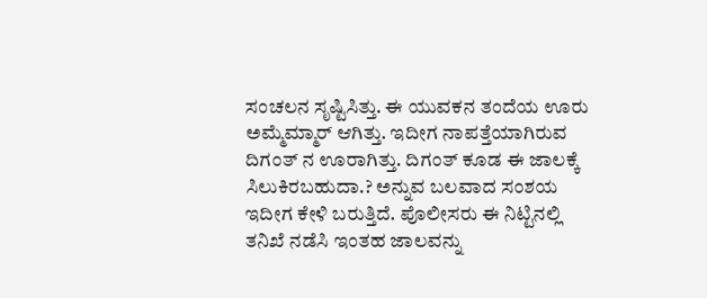ಸಂಚಲನ ಸೃಷ್ಟಿಸಿತ್ತು. ಈ ಯುವಕನ ತಂದೆಯ ಊರು ಅಮ್ಮೆಮ್ಮಾರ್ ಆಗಿತ್ತು. ಇದೀಗ ನಾಪತ್ತೆಯಾಗಿರುವ ದಿಗಂತ್ ನ ಊರಾಗಿತ್ತು. ದಿಗಂತ್ ಕೂಡ ಈ ಜಾಲಕ್ಕೆ ಸಿಲುಕಿರಬಹುದಾ.? ಅನ್ನುವ ಬಲವಾದ ಸಂಶಯ ಇದೀಗ ಕೇಳಿ ಬರುತ್ತಿದೆ. ಪೊಲೀಸರು ಈ ನಿಟ್ಟಿನಲ್ಲಿ ತನಿಖೆ ನಡೆಸಿ ಇಂತಹ ಜಾಲವನ್ನು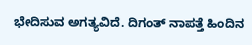ಭೇದಿಸುವ ಅಗತ್ಯವಿದೆ. ದಿಗಂತ್ ನಾಪತ್ತೆ ಹಿಂದಿನ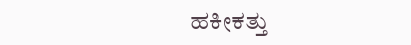ಹಕೀಕತ್ತು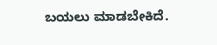ಬಯಲು ಮಾಡಬೇಕಿದೆ.